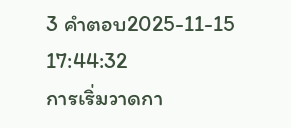3 คำตอบ2025-11-15 17:44:32
การเริ่มวาดกา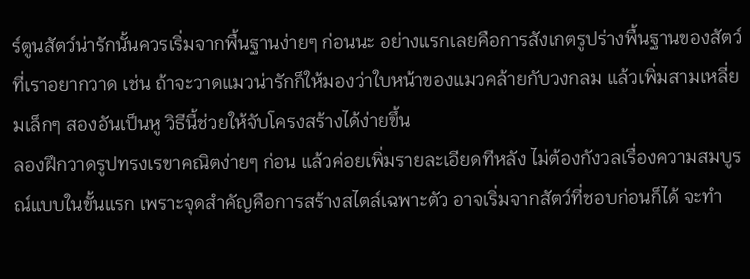ร์ตูนสัตว์น่ารักนั้นควรเริ่มจากพื้นฐานง่ายๆ ก่อนนะ อย่างแรกเลยคือการสังเกตรูปร่างพื้นฐานของสัตว์ที่เราอยากวาด เช่น ถ้าจะวาดแมวน่ารักก็ให้มองว่าใบหน้าของแมวคล้ายกับวงกลม แล้วเพิ่มสามเหลี่ยมเล็กๆ สองอันเป็นหู วิธีนี้ช่วยให้จับโครงสร้างได้ง่ายขึ้น
ลองฝึกวาดรูปทรงเรขาคณิตง่ายๆ ก่อน แล้วค่อยเพิ่มรายละเอียดทีหลัง ไม่ต้องกังวลเรื่องความสมบูรณ์แบบในขั้นแรก เพราะจุดสำคัญคือการสร้างสไตล์เฉพาะตัว อาจเริ่มจากสัตว์ที่ชอบก่อนก็ได้ จะทำ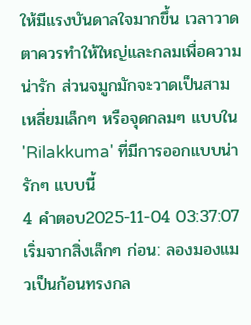ให้มีแรงบันดาลใจมากขึ้น เวลาวาดตาควรทำให้ใหญ่และกลมเพื่อความน่ารัก ส่วนจมูกมักจะวาดเป็นสามเหลี่ยมเล็กๆ หรือจุดกลมๆ แบบใน 'Rilakkuma' ที่มีการออกแบบน่ารักๆ แบบนี้
4 คำตอบ2025-11-04 03:37:07
เริ่มจากสิ่งเล็กๆ ก่อน: ลองมองแมวเป็นก้อนทรงกล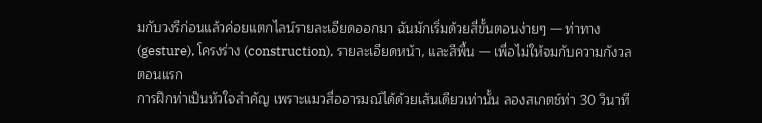มกับวงรีก่อนแล้วค่อยแตกไลน์รายละเอียดออกมา ฉันมักเริ่มด้วยสี่ขั้นตอนง่ายๆ — ท่าทาง (gesture), โครงร่าง (construction), รายละเอียดหน้า, และสีพื้น — เพื่อไม่ให้จมกับความกังวลตอนแรก
การฝึกท่าเป็นหัวใจสำคัญ เพราะแมวสื่ออารมณ์ได้ด้วยเส้นเดียวเท่านั้น ลองสเกตช์ท่า 30 วินาที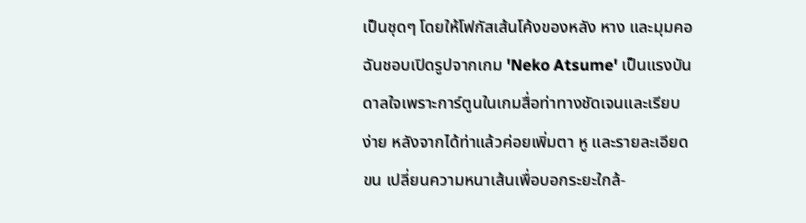เป็นชุดๆ โดยให้โฟกัสเส้นโค้งของหลัง หาง และมุมคอ ฉันชอบเปิดรูปจากเกม 'Neko Atsume' เป็นแรงบันดาลใจเพราะการ์ตูนในเกมสื่อท่าทางชัดเจนและเรียบง่าย หลังจากได้ท่าแล้วค่อยเพิ่มตา หู และรายละเอียดขน เปลี่ยนความหนาเส้นเพื่อบอกระยะใกล้-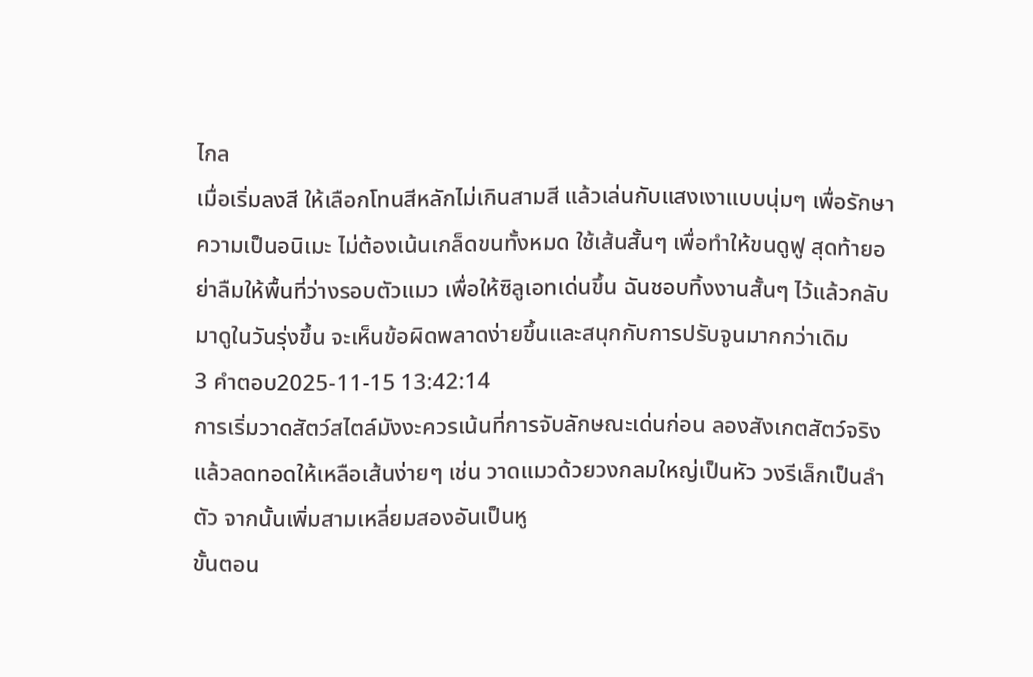ไกล
เมื่อเริ่มลงสี ให้เลือกโทนสีหลักไม่เกินสามสี แล้วเล่นกับแสงเงาแบบนุ่มๆ เพื่อรักษาความเป็นอนิเมะ ไม่ต้องเน้นเกล็ดขนทั้งหมด ใช้เส้นสั้นๆ เพื่อทำให้ขนดูฟู สุดท้ายอย่าลืมให้พื้นที่ว่างรอบตัวแมว เพื่อให้ซิลูเอทเด่นขึ้น ฉันชอบทิ้งงานสั้นๆ ไว้แล้วกลับมาดูในวันรุ่งขึ้น จะเห็นข้อผิดพลาดง่ายขึ้นและสนุกกับการปรับจูนมากกว่าเดิม
3 คำตอบ2025-11-15 13:42:14
การเริ่มวาดสัตว์สไตล์มังงะควรเน้นที่การจับลักษณะเด่นก่อน ลองสังเกตสัตว์จริงแล้วลดทอดให้เหลือเส้นง่ายๆ เช่น วาดแมวด้วยวงกลมใหญ่เป็นหัว วงรีเล็กเป็นลำตัว จากนั้นเพิ่มสามเหลี่ยมสองอันเป็นหู
ขั้นตอน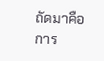ถัดมาคือการ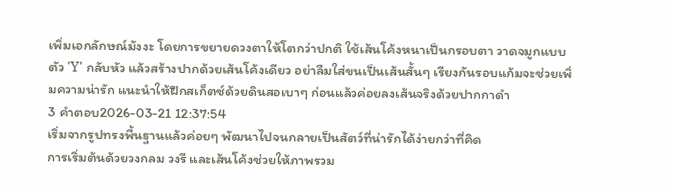เพิ่มเอกลักษณ์มังงะ โดยการขยายดวงตาให้โตกว่าปกติ ใช้เส้นโค้งหนาเป็นกรอบตา วาดจมูกแบบตัว 'Y' กลับหัว แล้วสร้างปากด้วยเส้นโค้งเดียว อย่าลืมใส่ขนเป็นเส้นสั้นๆ เรียงกันรอบแก้มจะช่วยเพิ่มความน่ารัก แนะนำให้ฝึกสเก็ตช์ด้วยดินสอเบาๆ ก่อนแล้วค่อยลงเส้นจริงด้วยปากกาดำ
3 คำตอบ2026-03-21 12:37:54
เริ่มจากรูปทรงพื้นฐานแล้วค่อยๆ พัฒนาไปจนกลายเป็นสัตว์ที่น่ารักได้ง่ายกว่าที่คิด
การเริ่มต้นด้วยวงกลม วงรี และเส้นโค้งช่วยให้ภาพรวม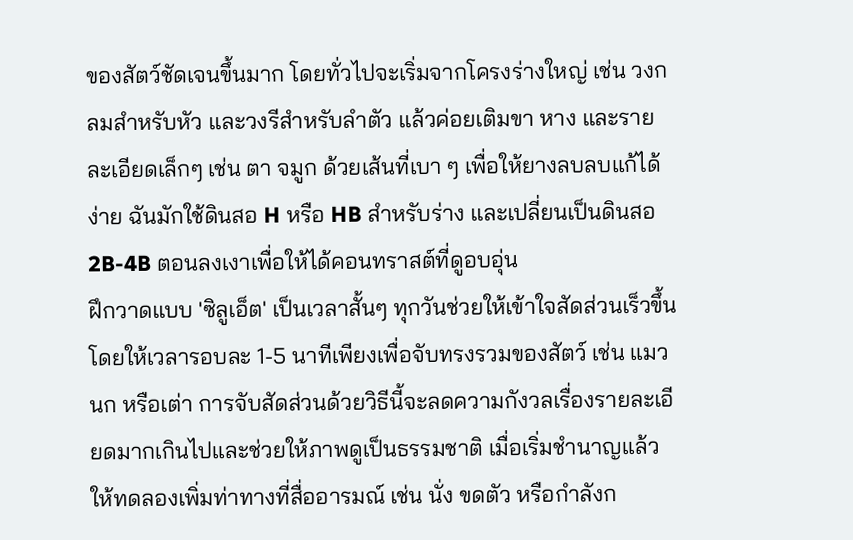ของสัตว์ชัดเจนขึ้นมาก โดยทั่วไปจะเริ่มจากโครงร่างใหญ่ เช่น วงกลมสำหรับหัว และวงรีสำหรับลำตัว แล้วค่อยเติมขา หาง และรายละเอียดเล็กๆ เช่น ตา จมูก ด้วยเส้นที่เบา ๆ เพื่อให้ยางลบลบแก้ได้ง่าย ฉันมักใช้ดินสอ H หรือ HB สำหรับร่าง และเปลี่ยนเป็นดินสอ 2B-4B ตอนลงเงาเพื่อให้ได้คอนทราสต์ที่ดูอบอุ่น
ฝึกวาดแบบ 'ซิลูเอ็ต' เป็นเวลาสั้นๆ ทุกวันช่วยให้เข้าใจสัดส่วนเร็วขึ้น โดยให้เวลารอบละ 1-5 นาทีเพียงเพื่อจับทรงรวมของสัตว์ เช่น แมว นก หรือเต่า การจับสัดส่วนด้วยวิธีนี้จะลดความกังวลเรื่องรายละเอียดมากเกินไปและช่วยให้ภาพดูเป็นธรรมชาติ เมื่อเริ่มชำนาญแล้วให้ทดลองเพิ่มท่าทางที่สื่ออารมณ์ เช่น นั่ง ขดตัว หรือกำลังก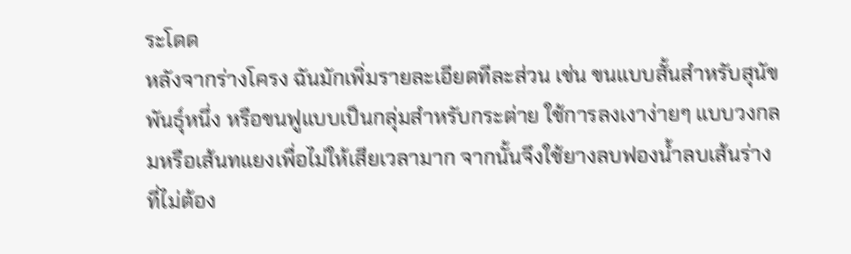ระโดด
หลังจากร่างโครง ฉันมักเพิ่มรายละเอียดทีละส่วน เช่น ขนแบบสั้นสำหรับสุนัขพันธุ์หนึ่ง หรือขนฟูแบบเป็นกลุ่มสำหรับกระต่าย ใช้การลงเงาง่ายๆ แบบวงกลมหรือเส้นทแยงเพื่อไม่ให้เสียเวลามาก จากนั้นจึงใช้ยางลบฟองน้ำลบเส้นร่างที่ไม่ต้อง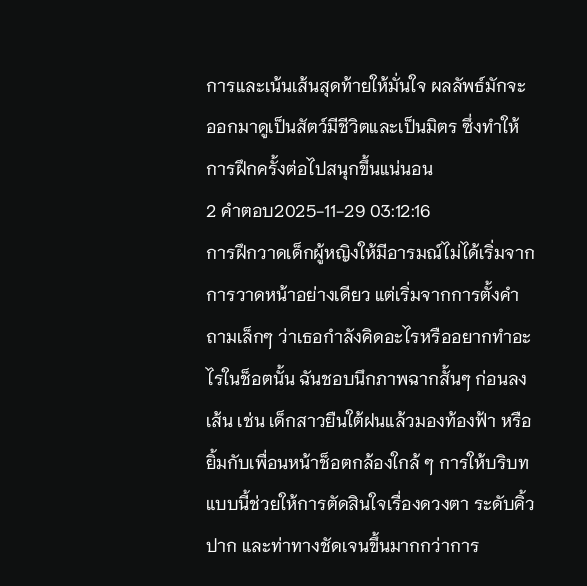การและเน้นเส้นสุดท้ายให้มั่นใจ ผลลัพธ์มักจะออกมาดูเป็นสัตว์มีชีวิตและเป็นมิตร ซึ่งทำให้การฝึกครั้งต่อไปสนุกขึ้นแน่นอน
2 คำตอบ2025-11-29 03:12:16
การฝึกวาดเด็กผู้หญิงให้มีอารมณ์ไม่ได้เริ่มจากการวาดหน้าอย่างเดียว แต่เริ่มจากการตั้งคำถามเล็กๆ ว่าเธอกำลังคิดอะไรหรืออยากทำอะไรในช็อตนั้น ฉันชอบนึกภาพฉากสั้นๆ ก่อนลงเส้น เช่น เด็กสาวยืนใต้ฝนแล้วมองท้องฟ้า หรือยิ้มกับเพื่อนหน้าช็อตกล้องใกล้ ๆ การให้บริบทแบบนี้ช่วยให้การตัดสินใจเรื่องดวงตา ระดับคิ้ว ปาก และท่าทางชัดเจนขึ้นมากกว่าการ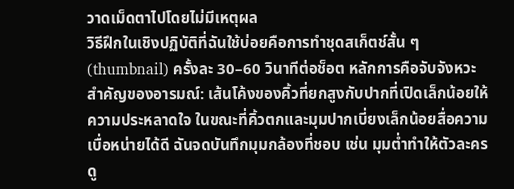วาดเม็ดตาไปโดยไม่มีเหตุผล
วิธีฝึกในเชิงปฏิบัติที่ฉันใช้บ่อยคือการทำชุดสเก็ตช์สั้น ๆ (thumbnail) ครั้งละ 30–60 วินาทีต่อช็อต หลักการคือจับจังหวะสำคัญของอารมณ์: เส้นโค้งของคิ้วที่ยกสูงกับปากที่เปิดเล็กน้อยให้ความประหลาดใจ ในขณะที่คิ้วตกและมุมปากเบี่ยงเล็กน้อยสื่อความเบื่อหน่ายได้ดี ฉันจดบันทึกมุมกล้องที่ชอบ เช่น มุมต่ำทำให้ตัวละครดู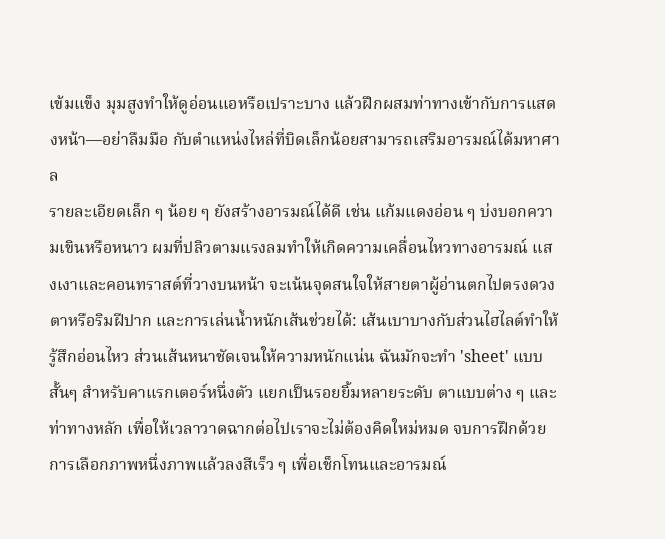เข้มแข็ง มุมสูงทำให้ดูอ่อนแอหรือเปราะบาง แล้วฝึกผสมท่าทางเข้ากับการแสดงหน้า—อย่าลืมมือ กับตำแหน่งไหล่ที่บิดเล็กน้อยสามารถเสริมอารมณ์ได้มหาศาล
รายละเอียดเล็ก ๆ น้อย ๆ ยังสร้างอารมณ์ได้ดี เช่น แก้มแดงอ่อน ๆ บ่งบอกความเขินหรือหนาว ผมที่ปลิวตามแรงลมทำให้เกิดความเคลื่อนไหวทางอารมณ์ แสงเงาและคอนทราสต์ที่วางบนหน้า จะเน้นจุดสนใจให้สายตาผู้อ่านตกไปตรงดวงตาหรือริมฝีปาก และการเล่นน้ำหนักเส้นช่วยได้: เส้นเบาบางกับส่วนไฮไลต์ทำให้รู้สึกอ่อนไหว ส่วนเส้นหนาชัดเจนให้ความหนักแน่น ฉันมักจะทำ 'sheet' แบบสั้นๆ สำหรับคาแรกเตอร์หนึ่งตัว แยกเป็นรอยยิ้มหลายระดับ ตาแบบต่าง ๆ และท่าทางหลัก เพื่อให้เวลาวาดฉากต่อไปเราจะไม่ต้องคิดใหม่หมด จบการฝึกด้วยการเลือกภาพหนึ่งภาพแล้วลงสีเร็ว ๆ เพื่อเช็กโทนและอารมณ์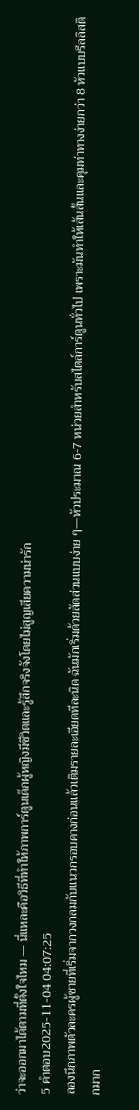ว่าจะออกมาได้ตามที่ตั้งใจไหม — นี่แหละคือวิธีที่ทำให้ภาพการ์ตูนเด็กผู้หญิงมีชีวิตและรู้สึกจริงจังโดยไม่สูญเสียความน่ารัก
5 คำตอบ2025-11-04 04:07:25
ลองนึกภาพตัวละครผู้ชายที่เริ่มจากวงกลมกับแนวกรอบคางก่อนแล้วเติมรายละเอียดทีละนิด ฉันมักเริ่มด้วยสัดส่วนแบบง่าย ๆ—หัวประมาณ 6-7 หน่วยสำหรับสไตล์การ์ตูนทั่วไป เพราะมันทำให้เส้นสั้นและคุมท่าทางง่ายกว่า 8 หัวแบบรีลลิสติกมาก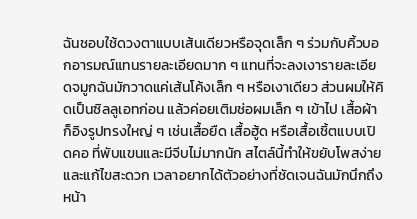ฉันชอบใช้ดวงตาแบบเส้นเดียวหรือจุดเล็ก ๆ ร่วมกับคิ้วบอกอารมณ์แทนรายละเอียดมาก ๆ แทนที่จะลงเงารายละเอียดจมูกฉันมักวาดแค่เส้นโค้งเล็ก ๆ หรือเงาเดียว ส่วนผมให้คิดเป็นซิลลูเอทก่อน แล้วค่อยเติมช่อผมเล็ก ๆ เข้าไป เสื้อผ้าก็อิงรูปทรงใหญ่ ๆ เช่นเสื้อยืด เสื้อฮู้ด หรือเสื้อเชิ้ตแบบเปิดคอ ที่พับแขนและมีจีบไม่มากนัก สไตล์นี้ทำให้ขยับโพสง่ายและแก้ไขสะดวก เวลาอยากได้ตัวอย่างที่ชัดเจนฉันมักนึกถึงหน้า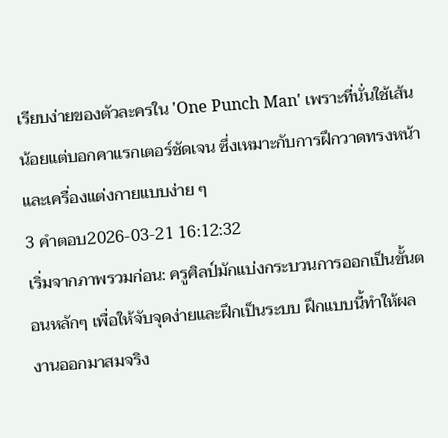เรียบง่ายของตัวละครใน 'One Punch Man' เพราะที่นั่นใช้เส้นน้อยแต่บอกคาแรกเตอร์ชัดเจน ซึ่งเหมาะกับการฝึกวาดทรงหน้าและเครื่องแต่งกายแบบง่าย ๆ
3 คำตอบ2026-03-21 16:12:32
เริ่มจากภาพรวมก่อน: ครูศิลป์มักแบ่งกระบวนการออกเป็นขั้นตอนหลักๆ เพื่อให้จับจุดง่ายและฝึกเป็นระบบ ฝึกแบบนี้ทำให้ผลงานออกมาสมจริง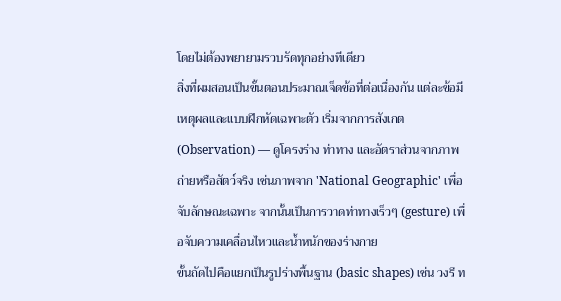โดยไม่ต้องพยายามรวบรัดทุกอย่างทีเดียว
สิ่งที่ผมสอนเป็นขั้นตอนประมาณเจ็ดข้อที่ต่อเนื่องกัน แต่ละข้อมีเหตุผลและแบบฝึกหัดเฉพาะตัว เริ่มจากการสังเกต (Observation) — ดูโครงร่าง ท่าทาง และอัตราส่วนจากภาพถ่ายหรือสัตว์จริง เช่นภาพจาก 'National Geographic' เพื่อจับลักษณะเฉพาะ จากนั้นเป็นการวาดท่าทางเร็วๆ (gesture) เพื่อจับความเคลื่อนไหวและน้ำหนักของร่างกาย
ขั้นถัดไปคือแยกเป็นรูปร่างพื้นฐาน (basic shapes) เช่น วงรี ท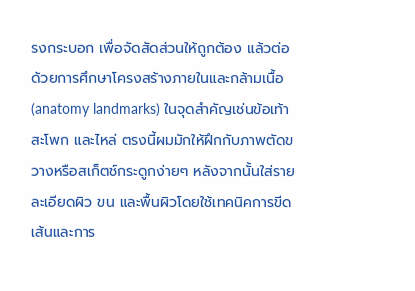รงกระบอก เพื่อจัดสัดส่วนให้ถูกต้อง แล้วต่อด้วยการศึกษาโครงสร้างภายในและกล้ามเนื้อ (anatomy landmarks) ในจุดสำคัญเช่นข้อเท้า สะโพก และไหล่ ตรงนี้ผมมักให้ฝึกกับภาพตัดขวางหรือสเก็ตช์กระดูกง่ายๆ หลังจากนั้นใส่รายละเอียดผิว ขน และพื้นผิวโดยใช้เทคนิคการขีดเส้นและการ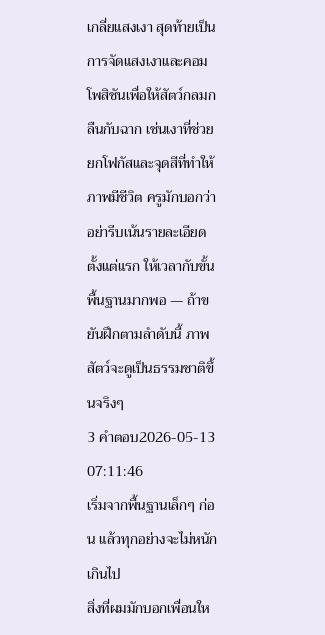เกลี่ยแสงเงา สุดท้ายเป็นการจัดแสงเงาและคอมโพสิชันเพื่อให้สัตว์กลมกลืนกับฉาก เช่นเงาที่ช่วยยกโฟกัสและจุดสีที่ทำให้ภาพมีชีวิต ครูมักบอกว่าอย่ารีบเน้นรายละเอียดตั้งแต่แรก ให้เวลากับขั้นพื้นฐานมากพอ — ถ้าขยันฝึกตามลำดับนี้ ภาพสัตว์จะดูเป็นธรรมชาติขึ้นจริงๆ
3 คำตอบ2026-05-13 07:11:46
เริ่มจากพื้นฐานเล็กๆ ก่อน แล้วทุกอย่างจะไม่หนักเกินไป
สิ่งที่ผมมักบอกเพื่อนให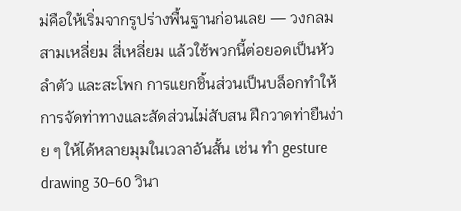ม่คือให้เริ่มจากรูปร่างพื้นฐานก่อนเลย — วงกลม สามเหลี่ยม สี่เหลี่ยม แล้วใช้พวกนี้ต่อยอดเป็นหัว ลำตัว และสะโพก การแยกชิ้นส่วนเป็นบล็อกทำให้การจัดท่าทางและสัดส่วนไม่สับสน ฝึกวาดท่ายืนง่าย ๆ ให้ได้หลายมุมในเวลาอันสั้น เช่น ทำ gesture drawing 30–60 วินา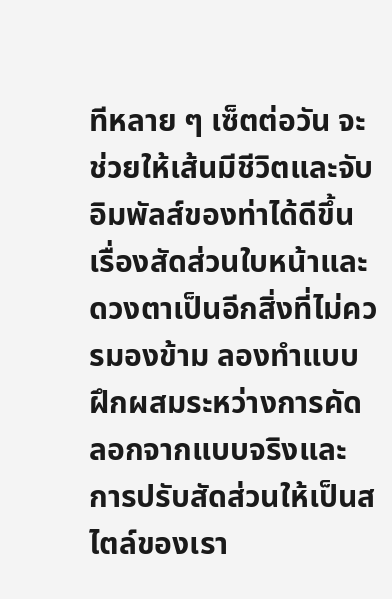ทีหลาย ๆ เซ็ตต่อวัน จะช่วยให้เส้นมีชีวิตและจับอิมพัลส์ของท่าได้ดีขึ้น
เรื่องสัดส่วนใบหน้าและดวงตาเป็นอีกสิ่งที่ไม่ควรมองข้าม ลองทำแบบฝึกผสมระหว่างการคัดลอกจากแบบจริงและการปรับสัดส่วนให้เป็นสไตล์ของเรา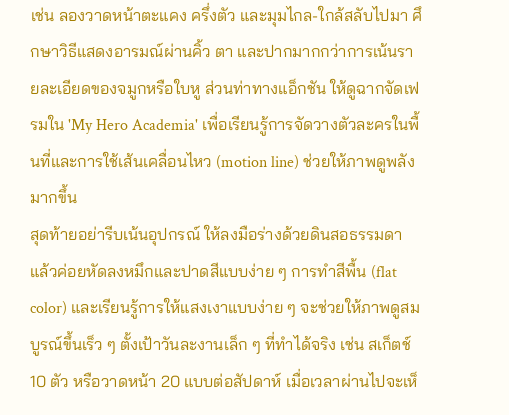เช่น ลองวาดหน้าตะแคง ครึ่งตัว และมุมไกล-ใกล้สลับไปมา ศึกษาวิธีแสดงอารมณ์ผ่านคิ้ว ตา และปากมากกว่าการเน้นรายละเอียดของจมูกหรือใบหู ส่วนท่าทางแอ็กชัน ให้ดูฉากจัดเฟรมใน 'My Hero Academia' เพื่อเรียนรู้การจัดวางตัวละครในพื้นที่และการใช้เส้นเคลื่อนไหว (motion line) ช่วยให้ภาพดูพลังมากขึ้น
สุดท้ายอย่ารีบเน้นอุปกรณ์ ให้ลงมือร่างด้วยดินสอธรรมดา แล้วค่อยหัดลงหมึกและปาดสีแบบง่าย ๆ การทำสีพื้น (flat color) และเรียนรู้การให้แสงเงาแบบง่าย ๆ จะช่วยให้ภาพดูสมบูรณ์ขึ้นเร็ว ๆ ตั้งเป้าวันละงานเล็ก ๆ ที่ทำได้จริง เช่น สเก็ตช์ 10 ตัว หรือวาดหน้า 20 แบบต่อสัปดาห์ เมื่อเวลาผ่านไปจะเห็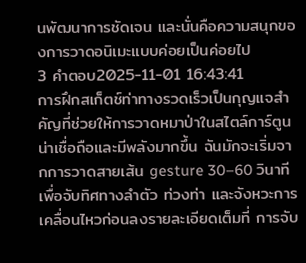นพัฒนาการชัดเจน และนั่นคือความสนุกของการวาดอนิเมะแบบค่อยเป็นค่อยไป
3 คำตอบ2025-11-01 16:43:41
การฝึกสเก็ตช์ท่าทางรวดเร็วเป็นกุญแจสำคัญที่ช่วยให้การวาดหมาป่าในสไตล์การ์ตูนน่าเชื่อถือและมีพลังมากขึ้น ฉันมักจะเริ่มจากการวาดสายเส้น gesture 30–60 วินาทีเพื่อจับทิศทางลำตัว ท่วงท่า และจังหวะการเคลื่อนไหวก่อนลงรายละเอียดเต็มที่ การจับ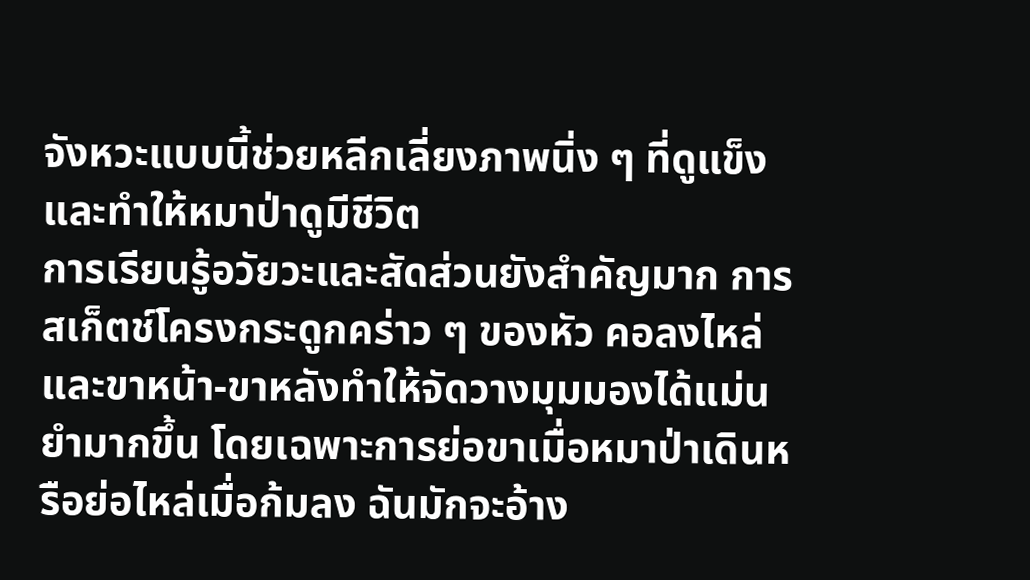จังหวะแบบนี้ช่วยหลีกเลี่ยงภาพนิ่ง ๆ ที่ดูแข็งและทำให้หมาป่าดูมีชีวิต
การเรียนรู้อวัยวะและสัดส่วนยังสำคัญมาก การสเก็ตช์โครงกระดูกคร่าว ๆ ของหัว คอลงไหล่ และขาหน้า-ขาหลังทำให้จัดวางมุมมองได้แม่นยำมากขึ้น โดยเฉพาะการย่อขาเมื่อหมาป่าเดินหรือย่อไหล่เมื่อก้มลง ฉันมักจะอ้าง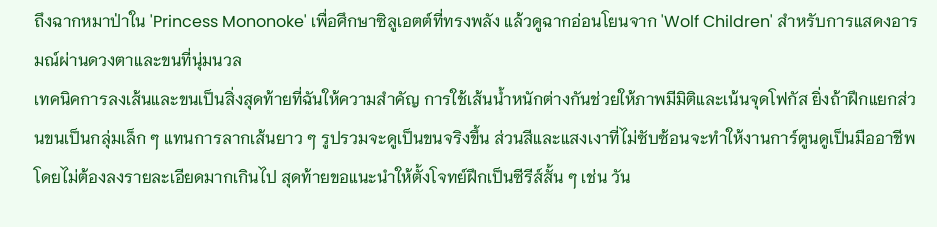ถึงฉากหมาป่าใน 'Princess Mononoke' เพื่อศึกษาซิลูเอตต์ที่ทรงพลัง แล้วดูฉากอ่อนโยนจาก 'Wolf Children' สำหรับการแสดงอารมณ์ผ่านดวงตาและขนที่นุ่มนวล
เทคนิคการลงเส้นและขนเป็นสิ่งสุดท้ายที่ฉันให้ความสำคัญ การใช้เส้นน้ำหนักต่างกันช่วยให้ภาพมีมิติและเน้นจุดโฟกัส ยิ่งถ้าฝึกแยกส่วนขนเป็นกลุ่มเล็ก ๆ แทนการลากเส้นยาว ๆ รูปรวมจะดูเป็นขนจริงขึ้น ส่วนสีและแสงเงาที่ไม่ซับซ้อนจะทำให้งานการ์ตูนดูเป็นมืออาชีพโดยไม่ต้องลงรายละเอียดมากเกินไป สุดท้ายขอแนะนำให้ตั้งโจทย์ฝึกเป็นซีรีส์สั้น ๆ เช่น วัน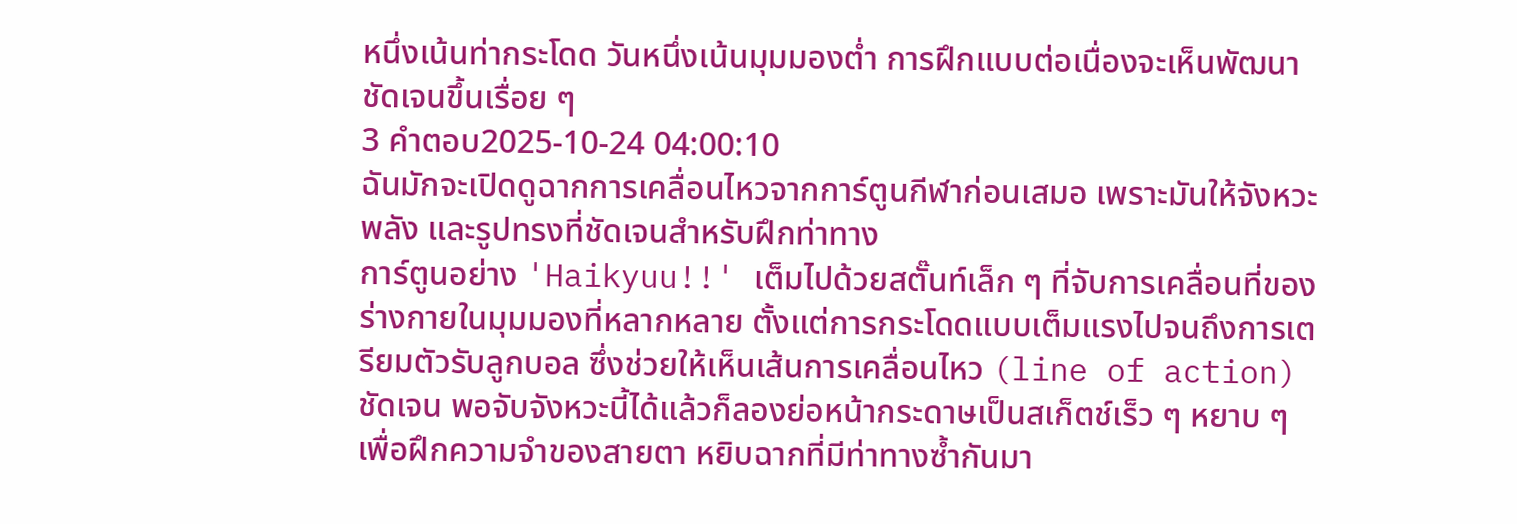หนึ่งเน้นท่ากระโดด วันหนึ่งเน้นมุมมองต่ำ การฝึกแบบต่อเนื่องจะเห็นพัฒนาชัดเจนขึ้นเรื่อย ๆ
3 คำตอบ2025-10-24 04:00:10
ฉันมักจะเปิดดูฉากการเคลื่อนไหวจากการ์ตูนกีฬาก่อนเสมอ เพราะมันให้จังหวะ พลัง และรูปทรงที่ชัดเจนสำหรับฝึกท่าทาง
การ์ตูนอย่าง 'Haikyuu!!' เต็มไปด้วยสตั๊นท์เล็ก ๆ ที่จับการเคลื่อนที่ของร่างกายในมุมมองที่หลากหลาย ตั้งแต่การกระโดดแบบเต็มแรงไปจนถึงการเตรียมตัวรับลูกบอล ซึ่งช่วยให้เห็นเส้นการเคลื่อนไหว (line of action) ชัดเจน พอจับจังหวะนี้ได้แล้วก็ลองย่อหน้ากระดาษเป็นสเก็ตช์เร็ว ๆ หยาบ ๆ เพื่อฝึกความจำของสายตา หยิบฉากที่มีท่าทางซ้ำกันมา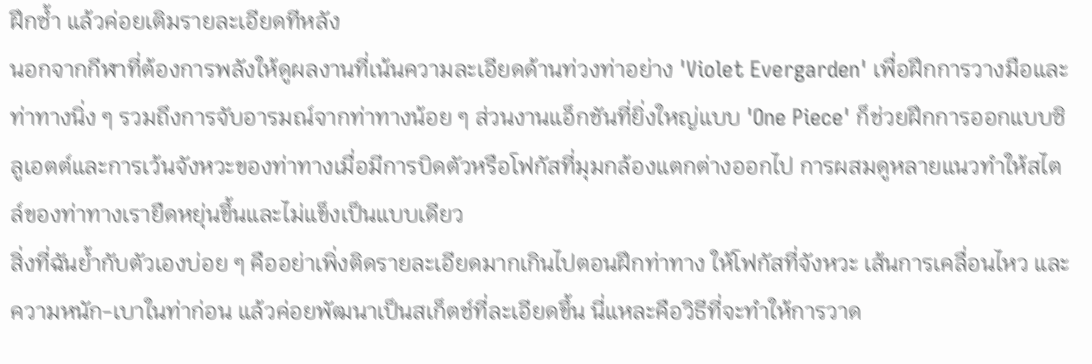ฝึกซ้ำ แล้วค่อยเติมรายละเอียดทีหลัง
นอกจากกีฬาที่ต้องการพลังให้ดูผลงานที่เน้นความละเอียดด้านท่วงท่าอย่าง 'Violet Evergarden' เพื่อฝึกการวางมือและท่าทางนิ่ง ๆ รวมถึงการจับอารมณ์จากท่าทางน้อย ๆ ส่วนงานแอ็กชันที่ยิ่งใหญ่แบบ 'One Piece' ก็ช่วยฝึกการออกแบบซิลูเอตต์และการเว้นจังหวะของท่าทางเมื่อมีการบิดตัวหรือโฟกัสที่มุมกล้องแตกต่างออกไป การผสมดูหลายแนวทำให้สไตล์ของท่าทางเรายืดหยุ่นขึ้นและไม่แข็งเป็นแบบเดียว
สิ่งที่ฉันย้ำกับตัวเองบ่อย ๆ คืออย่าเพิ่งติดรายละเอียดมากเกินไปตอนฝึกท่าทาง ให้โฟกัสที่จังหวะ เส้นการเคลื่อนไหว และความหนัก-เบาในท่าก่อน แล้วค่อยพัฒนาเป็นสเก็ตช์ที่ละเอียดขึ้น นี่แหละคือวิธีที่จะทำให้การวาด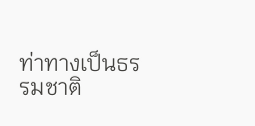ท่าทางเป็นธรรมชาติ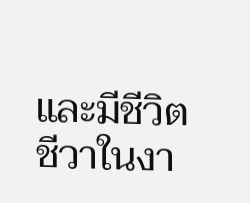และมีชีวิตชีวาในงา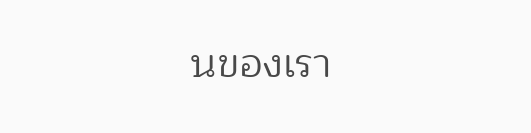นของเรา